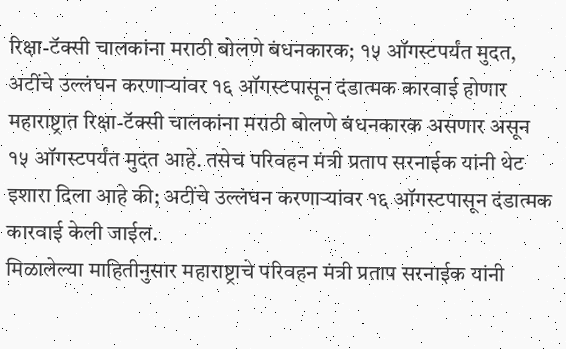रिक्षा-टॅक्सी चालकांना मराठी बोलणे बंधनकारक; १५ ऑगस्टपर्यंत मुदत, अटींचे उल्लंघन करणाऱ्यांवर १६ ऑगस्टपासून दंडात्मक कारवाई होणार
महाराष्ट्रात रिक्षा-टॅक्सी चालकांना मराठी बोलणे बंधनकारक असणार असून १५ ऑगस्टपर्यंत मुदत आहे. तसेच परिवहन मंत्री प्रताप सरनाईक यांनी थेट इशारा दिला आहे की; अटींचे उल्लंघन करणाऱ्यांवर १६ ऑगस्टपासून दंडात्मक कारवाई केली जाईल.
मिळालेल्या माहितीनुसार महाराष्ट्राचे परिवहन मंत्री प्रताप सरनाईक यांनी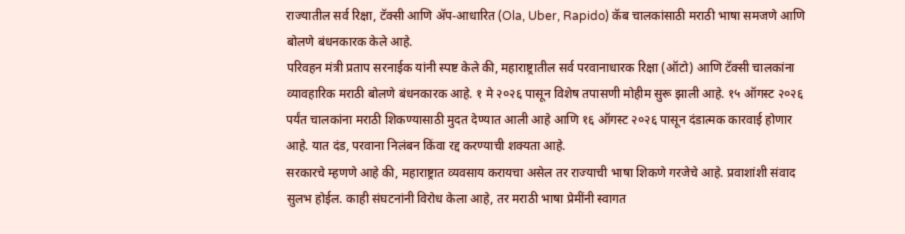राज्यातील सर्व रिक्षा, टॅक्सी आणि ॲप-आधारित (Ola, Uber, Rapido) कॅब चालकांसाठी मराठी भाषा समजणे आणि बोलणे बंधनकारक केले आहे.
परिवहन मंत्री प्रताप सरनाईक यांनी स्पष्ट केले की, महाराष्ट्रातील सर्व परवानाधारक रिक्षा (ऑटो) आणि टॅक्सी चालकांना व्यावहारिक मराठी बोलणे बंधनकारक आहे. १ मे २०२६ पासून विशेष तपासणी मोहीम सुरू झाली आहे. १५ ऑगस्ट २०२६ पर्यंत चालकांना मराठी शिकण्यासाठी मुदत देण्यात आली आहे आणि १६ ऑगस्ट २०२६ पासून दंडात्मक कारवाई होणार आहे. यात दंड, परवाना निलंबन किंवा रद्द करण्याची शक्यता आहे.
सरकारचे म्हणणे आहे की, महाराष्ट्रात व्यवसाय करायचा असेल तर राज्याची भाषा शिकणे गरजेचे आहे. प्रवाशांशी संवाद सुलभ होईल. काही संघटनांनी विरोध केला आहे, तर मराठी भाषा प्रेमींनी स्वागत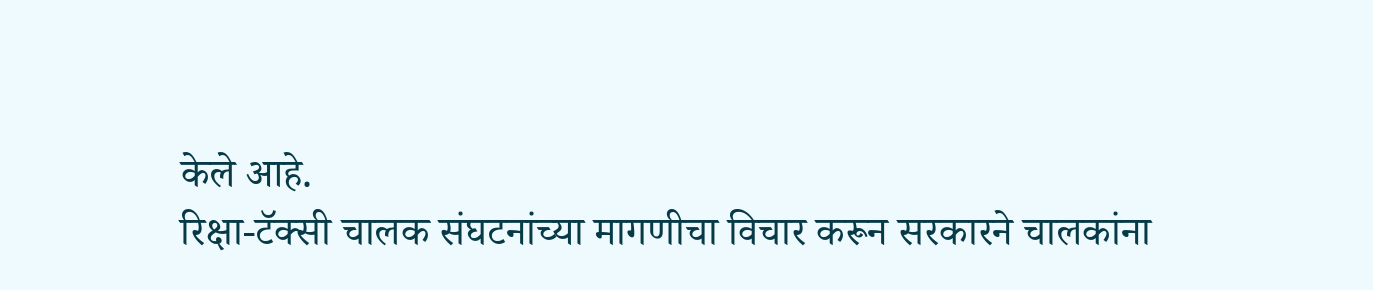केले आहे.
रिक्षा-टॅक्सी चालक संघटनांच्या मागणीचा विचार करून सरकारने चालकांना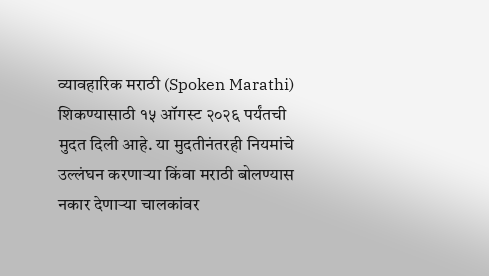व्यावहारिक मराठी (Spoken Marathi) शिकण्यासाठी १५ ऑगस्ट २०२६ पर्यंतची मुदत दिली आहे. या मुदतीनंतरही नियमांचे उल्लंघन करणाऱ्या किंवा मराठी बोलण्यास नकार देणाऱ्या चालकांवर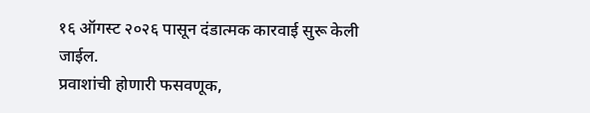१६ ऑगस्ट २०२६ पासून दंडात्मक कारवाई सुरू केली जाईल.
प्रवाशांची होणारी फसवणूक,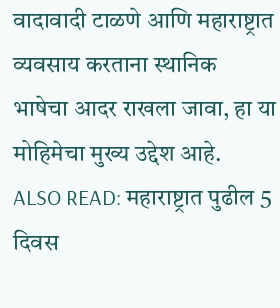वादावादी टाळणे आणि महाराष्ट्रात व्यवसाय करताना स्थानिक भाषेचा आदर राखला जावा, हा या मोहिमेचा मुख्य उद्देश आहे.
ALSO READ: महाराष्ट्रात पुढील 5 दिवस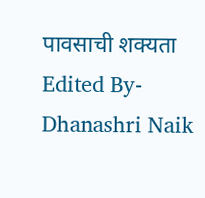पावसाची शक्यता
Edited By- Dhanashri Naik